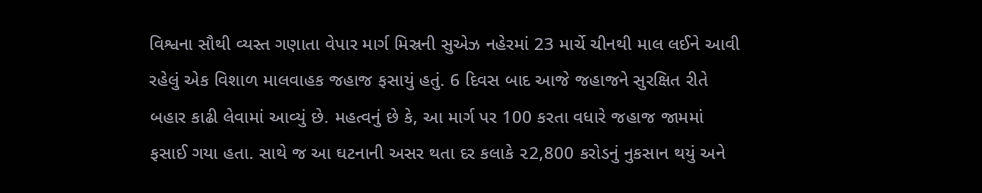વિશ્વના સૌથી વ્યસ્ત ગણાતા વેપાર માર્ગ મિસ્રની સુએઝ નહેરમાં 23 માર્ચે ચીનથી માલ લઈને આવી રહેલું એક વિશાળ માલવાહક જહાજ ફસાયું હતું. 6 દિવસ બાદ આજે જહાજને સુરક્ષિત રીતે બહાર કાઢી લેવામાં આવ્યું છે. મહત્વનું છે કે, આ માર્ગ પર 100 કરતા વધારે જહાજ જામમાં ફસાઈ ગયા હતા. સાથે જ આ ઘટનાની અસર થતા દર કલાકે ૨2,800 કરોડનું નુકસાન થયું અને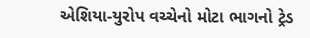એશિયા-યુરોપ વચ્ચેનો મોટા ભાગનો ટ્રેડ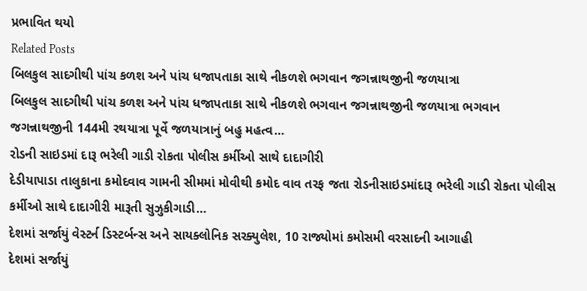પ્રભાવિત થયો
Related Posts
બિલકુલ સાદગીથી પાંચ કળશ અને પાંચ ધજાપતાકા સાથે નીકળશે ભગવાન જગન્નાથજીની જળયાત્રા
બિલકુલ સાદગીથી પાંચ કળશ અને પાંચ ધજાપતાકા સાથે નીકળશે ભગવાન જગન્નાથજીની જળયાત્રા ભગવાન જગન્નાથજીની 144મી રથયાત્રા પૂર્વે જળયાત્રાનું બહુ મહત્વ…
રોડની સાઇડમાં દારૂ ભરેલી ગાડી રોકતા પોલીસ કર્મીઓ સાથે દાદાગીરી
દેડીયાપાડા તાલુકાના કમોદવાવ ગામની સીમમાં મોવીથી કમોદ વાવ તરફ જતા રોડનીસાઇડમાંદારૂ ભરેલી ગાડી રોકતા પોલીસ કર્મીઓ સાથે દાદાગીરી મારૂતી સુઝુકીગાડી…
દેશમાં સર્જાયું વેસ્ટર્ન ડિસ્ટર્બન્સ અને સાયક્લોનિક સરક્યુલેશ, 10 રાજ્યોમાં કમોસમી વરસાદની આગાહી
દેશમાં સર્જાયું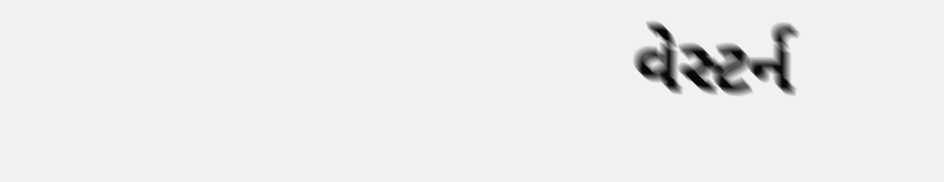વેસ્ટર્ન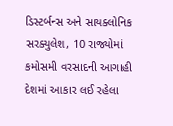ડિસ્ટર્બન્સ અને સાયક્લોનિક સરક્યુલેશ, 10 રાજ્યોમાં કમોસમી વરસાદની આગાહી દેશમાં આકાર લઈ રહેલા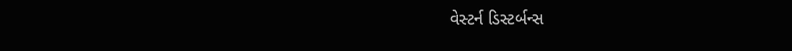વેસ્ટર્ન ડિસ્ટર્બન્સ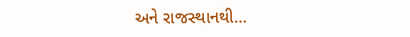અને રાજસ્થાનથી…